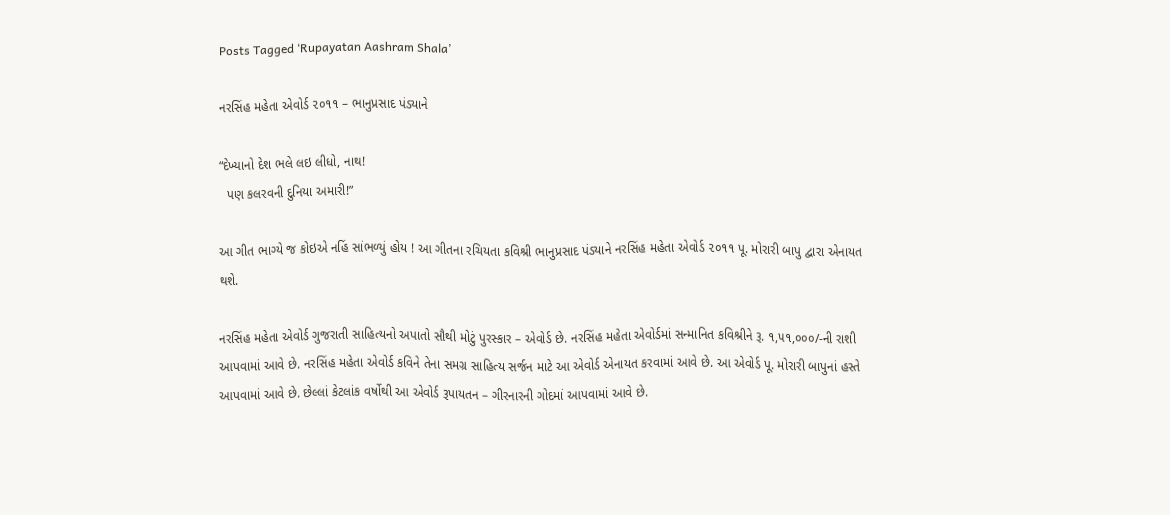Posts Tagged ‘Rupayatan Aashram Shala’

નરસિંહ મહેતા એવોર્ડ ૨૦૧૧ – ભાનુપ્રસાદ પંડ્યાને

“દેખ્યાનો દેશ ભલે લઇ લીધો, નાથ!
  પણ કલરવની દુનિયા અમારી!”

આ ગીત ભાગ્યે જ કોઇએ નહિં સાંભળ્યું હોય ! આ ગીતના રચિયતા કવિશ્રી ભાનુપ્રસાદ પંડ્યાને નરસિંહ મહેતા એવોર્ડ ૨૦૧૧ પૂ. મોરારી બાપુ દ્વારા એનાયત થશે.

નરસિંહ મહેતા એવોર્ડ ગુજરાતી સાહિત્યનો અપાતો સૌથી મોટું પુરસ્કાર – એવોર્ડ છે. નરસિંહ મહેતા એવોર્ડમાં સન્માનિત કવિશ્રીને રૂ. ૧,૫૧,૦૦૦/-ની રાશી આપવામાં આવે છે. નરસિંહ મહેતા એવોર્ડ કવિને તેના સમગ્ર સાહિત્ય સર્જન માટે આ એવોર્ડ એનાયત કરવામાં આવે છે. આ એવોર્ડ પૂ. મોરારી બાપુનાં હસ્તે આપવામાં આવે છે. છેલ્લાં કેટલાંક વર્ષોથી આ એવોર્ડ રૂપાયતન – ગીરનારની ગોદમાં આપવામાં આવે છે.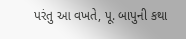પરંતુ આ વખતે, પૂ. બાપુની કથા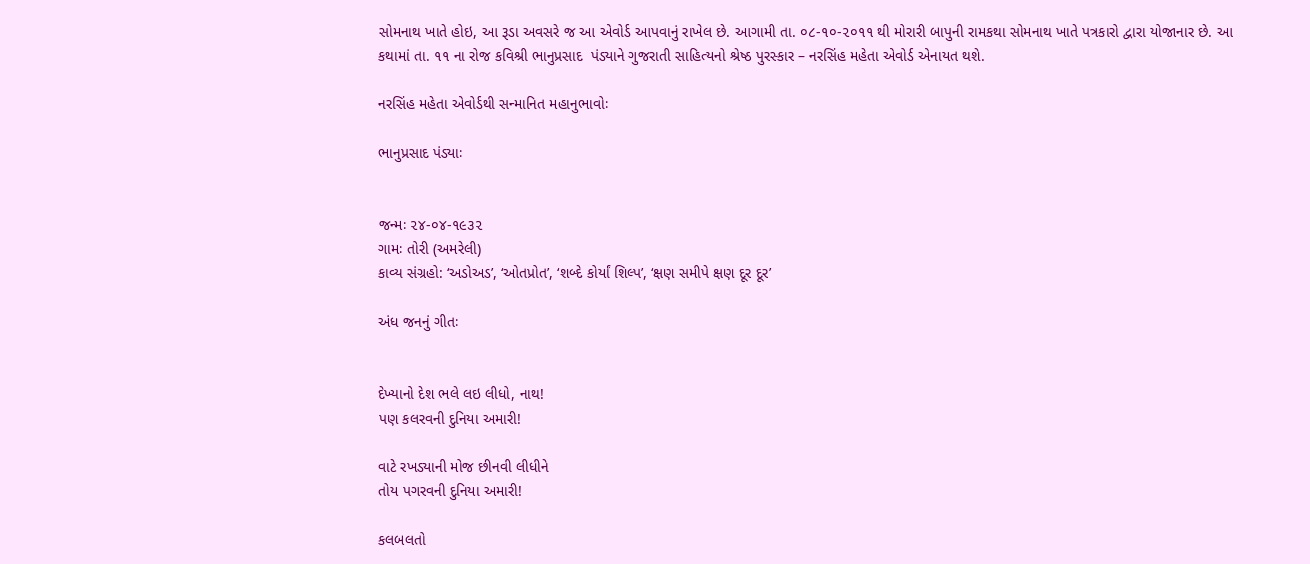સોમનાથ ખાતે હોઇ, આ રૂડા અવસરે જ આ એવોર્ડ આપવાનું રાખેલ છે. આગામી તા. ૦૮-૧૦-૨૦૧૧ થી મોરારી બાપુની રામકથા સોમનાથ ખાતે પત્રકારો દ્વારા યોજાનાર છે. આ કથામાં તા. ૧૧ ના રોજ કવિશ્રી ભાનુપ્રસાદ  પંડ્યાને ગુજરાતી સાહિત્યનો શ્રેષ્ઠ પુરસ્કાર – નરસિંહ મહેતા એવોર્ડ એનાયત થશે.

નરસિંહ મહેતા એવોર્ડથી સન્માનિત મહાનુભાવોઃ

ભાનુપ્રસાદ પંડ્યાઃ


જન્મઃ ૨૪-૦૪-૧૯૩૨
ગામઃ તોરી (અમરેલી)
કાવ્ય સંગ્રહો: ‘અડોઅડ’, ‘ઓતપ્રોત’, ‘શબ્દે કોર્યાં શિલ્પ’, ‘ક્ષણ સમીપે ક્ષણ દૂર દૂર’

અંધ જનનું ગીતઃ


દેખ્યાનો દેશ ભલે લઇ લીધો, નાથ!
પણ કલરવની દુનિયા અમારી!

વાટે રખડ્યાની મોજ છીનવી લીધીને
તોય પગરવની દુનિયા અમારી!

કલબલતો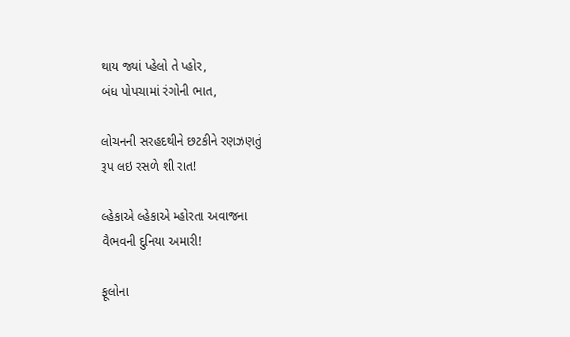થાય જ્યાં પ્હેલો તે પ્હોર,
બંધ પોપચામાં રંગોની ભાત,

લોચનની સરહદથીને છટકીને રણઝણતું
રૂપ લઇ રસળે શી રાત!

લ્હેકાએ લ્હેકાએ મ્હોરતા અવાજના
વૈભવની દુનિયા અમારી!

ફૂલોના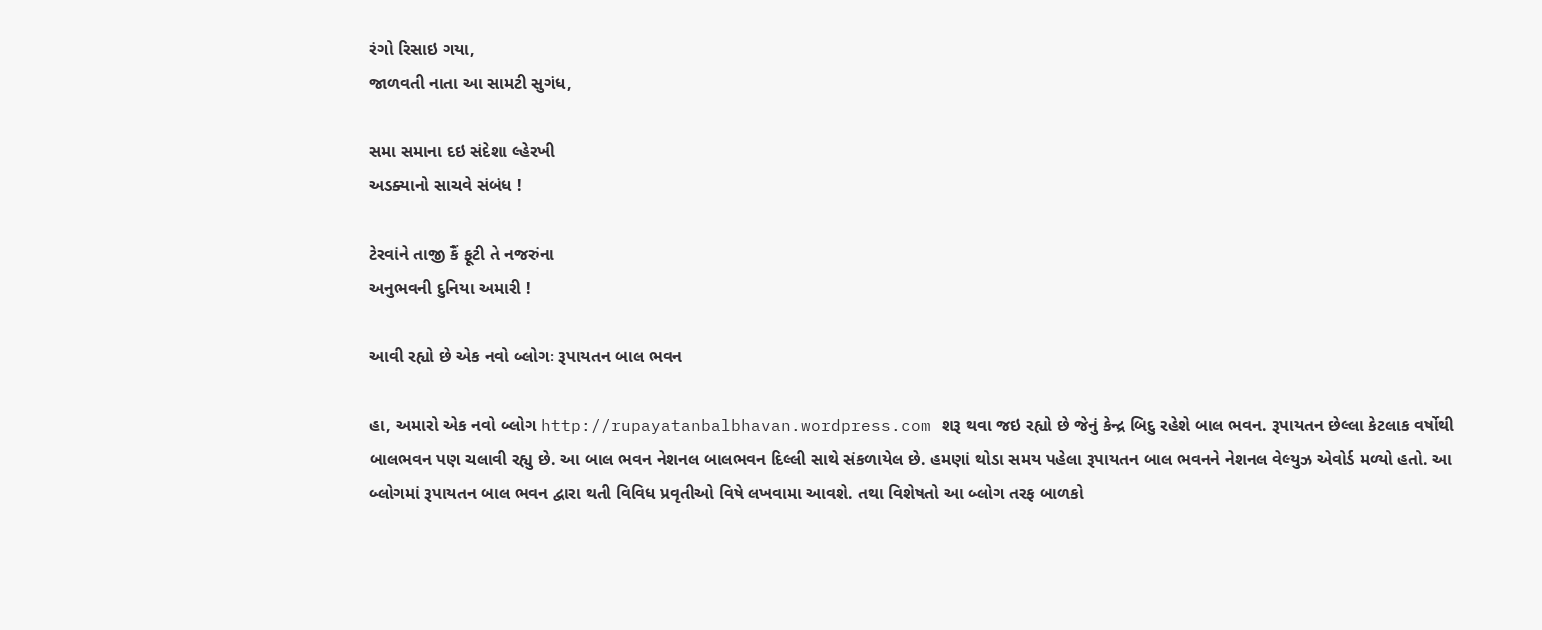રંગો રિસાઇ ગયા,
જાળવતી નાતા આ સામટી સુગંધ,

સમા સમાના દઇ સંદેશા લ્હેરખી
અડક્યાનો સાચવે સંબંધ !

ટેરવાંને તાજી કૈં ફૂટી તે નજરુંના
અનુભવની દુનિયા અમારી !

આવી રહ્યો છે એક નવો બ્લોગઃ રૂપાયતન બાલ ભવન

હા, અમારો એક નવો બ્લોગ http://rupayatanbalbhavan.wordpress.com શરૂ થવા જઇ રહ્યો છે જેનું કેન્દ્ર બિદુ રહેશે બાલ ભવન. રૂપાયતન છેલ્લા કેટલાક વર્ષોથી બાલભવન પણ ચલાવી રહ્યુ છે. આ બાલ ભવન નેશનલ બાલભવન દિલ્લી સાથે સંકળાયેલ છે. હમણાં થોડા સમય પહેલા રૂપાયતન બાલ ભવનને નેશનલ વેલ્યુઝ એવોર્ડ મળ્યો હતો. આ બ્લોગમાં રૂપાયતન બાલ ભવન દ્વારા થતી વિવિધ પ્રવૃતીઓ વિષે લખવામા આવશે. તથા વિશેષતો આ બ્લોગ તરફ બાળકો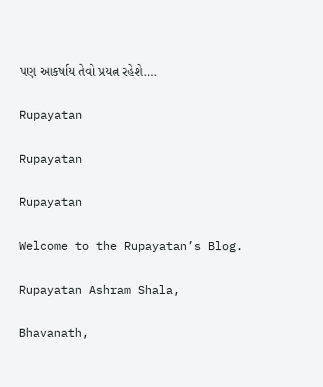પણ આકર્ષાય તેવો પ્રયત્ન રહેશે….

Rupayatan

Rupayatan

Rupayatan

Welcome to the Rupayatan’s Blog.

Rupayatan Ashram Shala,

Bhavanath,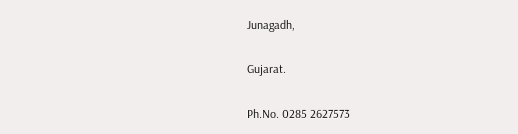Junagadh,

Gujarat.

Ph.No. 0285 2627573